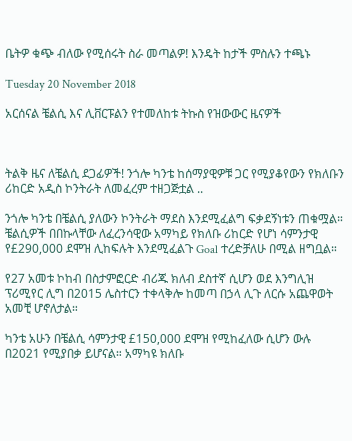ቤትዎ ቁጭ ብለው የሚሰሩት ስራ መጣልዎ! እንዴት ከታች ምስሉን ተጫኑ

Tuesday 20 November 2018

አርሰናል ቼልሲ እና ሊቨርፑልን የተመለከቱ ትኩስ የዝውውር ዜናዎች



ትልቅ ዜና ለቼልሲ ደጋፊዎች! ንጎሎ ካንቴ ከሰማያዊዎቹ ጋር የሚያቆየውን የክለቡን ሪከርድ አዲስ ኮንትራት ለመፈረም ተዘጋጅቷል ..

ንጎሎ ካንቴ በቼልሲ ያለውን ኮንትራት ማደስ እንደሚፈልግ ፍቃደኝነቱን ጠቁሟል። ቼልሲዎች በበኩላቸው ለፈረንሳዊው አማካይ የክለቡ ሪከርድ የሆነ ሳምንታዊ የ£290,000 ደሞዝ ሊከፍሉት እንደሚፈልጉ Goal ተረድቻለሁ በሚል ዘግቧል።

የ27 አመቱ ኮከብ በስታምፎርድ ብሪጁ ክለብ ደስተኛ ሲሆን ወደ እንግሊዝ ፕሪሚየር ሊግ በ2015 ሌስተርን ተቀላቅሎ ከመጣ በኃላ ሊጉ ለርሱ አጨዋወት አመቺ ሆኖለታል።

ካንቴ አሁን በቼልሲ ሳምንታዊ £150,000 ደሞዝ የሚከፈለው ሲሆን ውሉ በ2021 የሚያበቃ ይሆናል። አማካዩ ክለቡ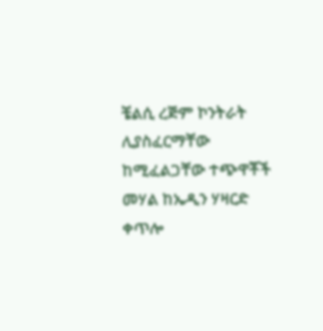ቼልሲ ረጅም ኮንትራት ሊያስፈርማቸው ከሚፈልጋቸው ተጭዋቾች መሃል ከኤዲን ሃዛርድ ቀጥሎ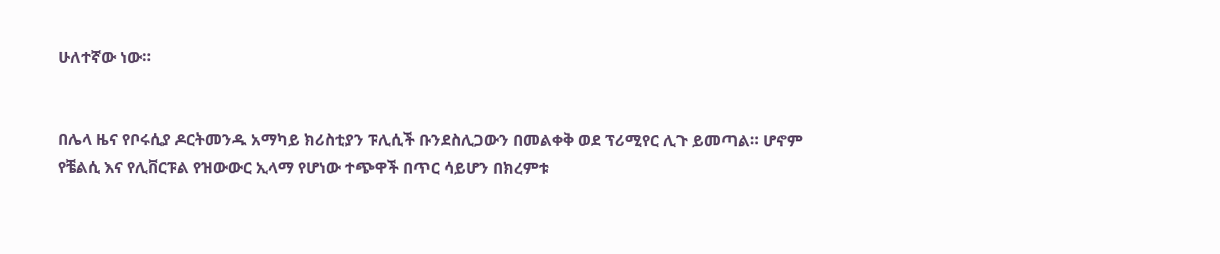ሁለተኛው ነው።


በሌላ ዜና የቦሩሲያ ዶርትመንዱ አማካይ ክሪስቲያን ፑሊሲች ቡንደስሊጋውን በመልቀቅ ወደ ፕሪሚየር ሊጉ ይመጣል። ሆኖም የቼልሲ እና የሊቨርፑል የዝውውር ኢላማ የሆነው ተጭዋች በጥር ሳይሆን በክረምቱ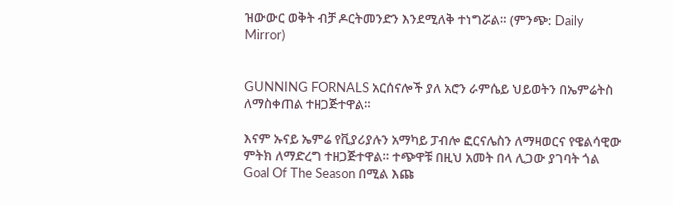ዝውውር ወቅት ብቻ ዶርትመንድን እንደሚለቅ ተነግሯል። (ምንጭ: Daily Mirror)


GUNNING FORNALS አርሰናሎች ያለ አሮን ራምሴይ ህይወትን በኤምሬትስ ለማስቀጠል ተዘጋጅተዋል።

እናም ኡናይ ኤምሬ የቪያሪያሉን አማካይ ፓብሎ ፎርናሌስን ለማዛወርና የዌልሳዊው ምትክ ለማድረግ ተዘጋጅተዋል። ተጭዋቹ በዚህ አመት በላ ሊጋው ያገባት ጎል Goal Of The Season በሚል እጩ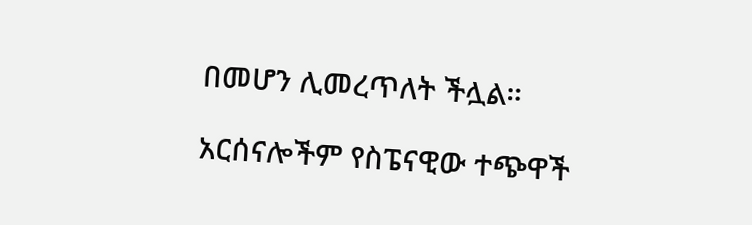በመሆን ሊመረጥለት ችሏል።

አርሰናሎችም የስፔናዊው ተጭዋች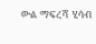ውል ማፍረሻ ሂሳብ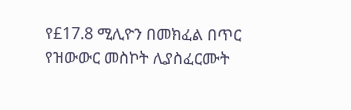የ£17.8 ሚሊዮን በመክፈል በጥር የዝውውር መስኮት ሊያስፈርሙት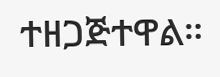ተዘጋጅተዋል።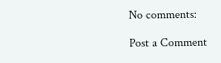No comments:

Post a Comment